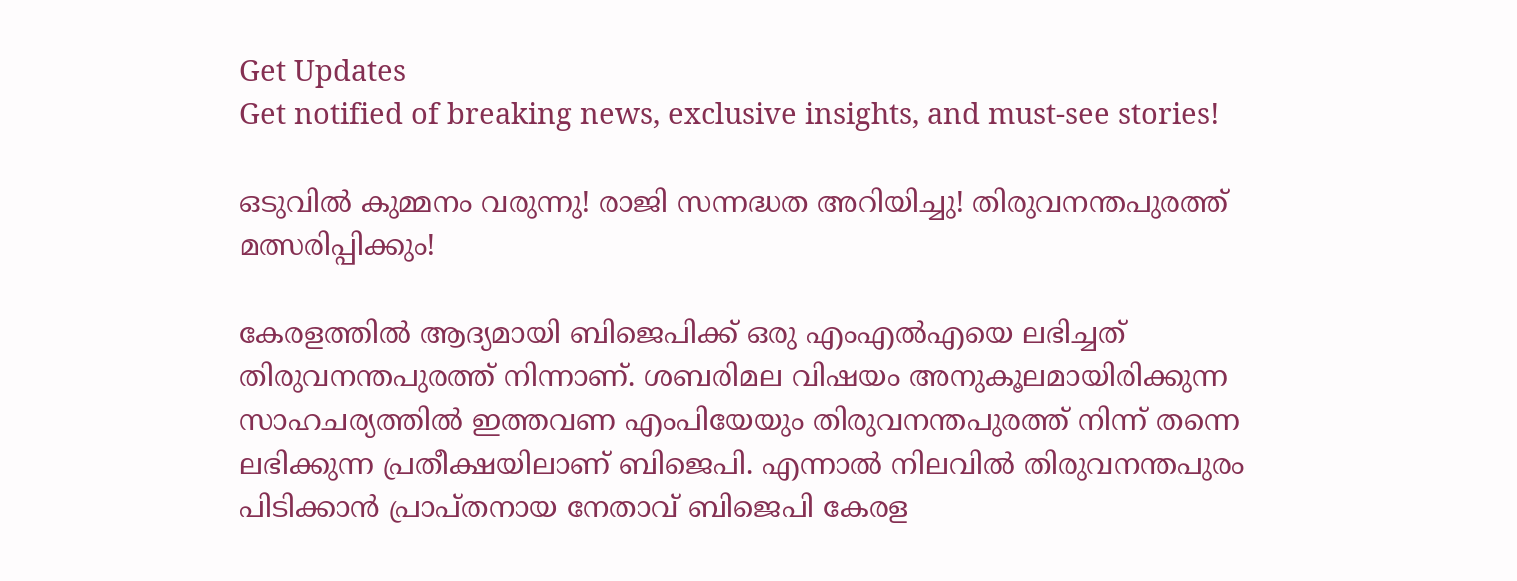Get Updates
Get notified of breaking news, exclusive insights, and must-see stories!

ഒടുവില്‍ കുമ്മനം വരുന്നു! രാജി സന്നദ്ധത അറിയിച്ചു! തിരുവനന്തപുരത്ത് മത്സരിപ്പിക്കും!

കേരളത്തില്‍ ആദ്യമായി ബിജെപിക്ക് ഒരു എംഎല്‍എയെ ലഭിച്ചത് തിരുവനന്തപുരത്ത് നിന്നാണ്. ശബരിമല വിഷയം അനുകൂലമായിരിക്കുന്ന സാഹചര്യത്തില്‍ ഇത്തവണ എംപിയേയും തിരുവനന്തപുരത്ത് നിന്ന് തന്നെ ലഭിക്കുന്ന പ്രതീക്ഷയിലാണ് ബിജെപി. എന്നാല്‍ നിലവില്‍ തിരുവനന്തപുരം പിടിക്കാന്‍ പ്രാപ്തനായ നേതാവ് ബിജെപി കേരള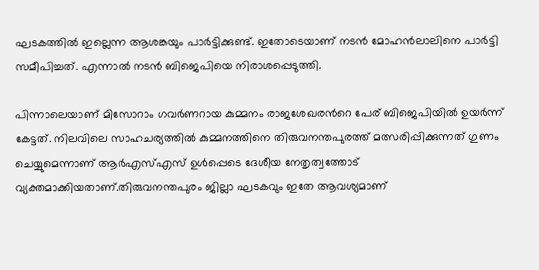ഘടകത്തില്‍ ഇല്ലെന്ന ആശങ്കയും പാര്‍ട്ടിക്കുണ്ട്. ഇതോടെയാണ് നടന്‍ മോഹന്‍ലാലിനെ പാര്‍ട്ടി സമീപിച്ചത്. എന്നാല്‍ നടന്‍ ബിജെപിയെ നിരാശപ്പെടുത്തി.

പിന്നാലെയാണ് മിസോറാം ഗവര്‍ണറായ കുമ്മനം രാജശേഖരന്‍റെ പേര് ബിജെപിയില്‍ ഉയര്‍ന്ന് കേട്ടത്. നിലവിലെ സാഹചര്യത്തില്‍ കുമ്മനത്തിനെ തിരുവനന്തപുരത്ത് മത്സരിപ്പിക്കുന്നത് ഗുണം ചെയ്യുമെന്നാണ് ആര്‍എസ്എസ് ഉള്‍പ്പെടെ ദേശീയ നേതൃത്വത്തോട് വ്യക്തമാക്കിയതാണ്.തിരുവനന്തപുരം ജില്ലാ ഘടകവും ഇതേ ആവശ്യമാണ്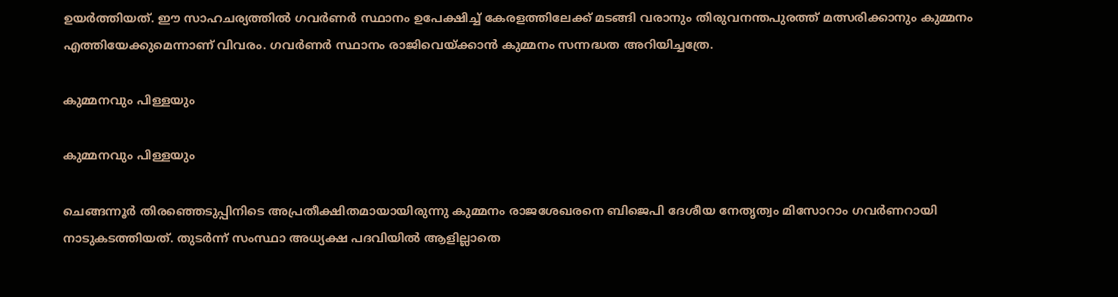ഉയര്‍ത്തിയത്. ഈ സാഹചര്യത്തില്‍ ഗവര്‍ണര്‍ സ്ഥാനം ഉപേക്ഷിച്ച് കേരളത്തിലേക്ക് മടങ്ങി വരാനും തിരുവനന്തപുരത്ത് മത്സരിക്കാനും കുമ്മനം എത്തിയേക്കുമെന്നാണ് വിവരം. ഗവര്‍ണര്‍ സ്ഥാനം രാജിവെയ്ക്കാന്‍ കുമ്മനം സന്നദ്ധത അറിയിച്ചത്രേ.

കുമ്മനവും പിള്ളയും

കുമ്മനവും പിള്ളയും

ചെങ്ങന്നൂര്‍ തിരഞ്ഞെടുപ്പിനിടെ അപ്രതീക്ഷിതമായായിരുന്നു കുമ്മനം രാജശേഖരനെ ബിജെപി ദേശീയ നേതൃത്വം മിസോറാം ഗവര്‍ണറായി നാടുകടത്തിയത്. തുടര്‍ന്ന് സംസ്ഥാ അധ്യക്ഷ പദവിയില്‍ ആളില്ലാതെ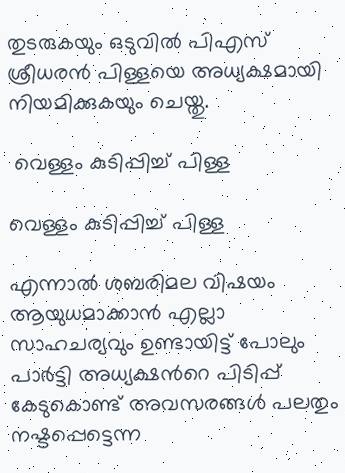തുടരുകയും ഒടുവില്‍ പിഎസ് ശ്രീധരന്‍ പിള്ളയെ അധ്യക്ഷമായി നിയമിക്കുകയും ചെയ്തു.

 വെള്ളം കുടിപ്പിച്ച് പിള്ള

വെള്ളം കുടിപ്പിച്ച് പിള്ള

എന്നാല്‍ ശബരിമല വിഷയം ആയുധമാക്കാന്‍ എല്ലാ സാഹചര്യവും ഉണ്ടായിട്ട് പോലും പാര്‍ട്ടി അധ്യക്ഷന്‍റെ പിടിപ്പ് കേടുകൊണ്ട് അവസരങ്ങള്‍ പലതും നഷ്ടപ്പെട്ടെന്ന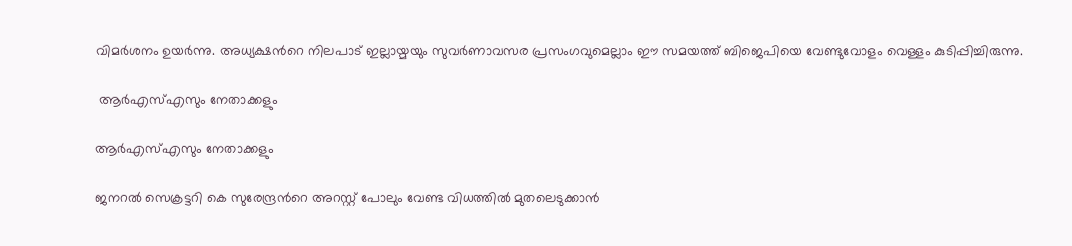വിമര്‍ശനം ഉയര്‍ന്നു. അധ്യക്ഷന്‍റെ നിലപാട് ഇല്ലായ്മയും സുവര്‍ണാവസര പ്രസംഗവുമെല്ലാം ഈ സമയത്ത് ബിജെപിയെ വേണ്ടുവോളം വെള്ളം കുടിപ്പിച്ചിരുന്നു.

 ആര്‍എസ്എസും നേതാക്കളും

ആര്‍എസ്എസും നേതാക്കളും

ജനറല്‍ സെക്രട്ടറി കെ സുരേന്ദ്രന്‍റെ അറസ്റ്റ് പോലും വേണ്ട വിധത്തില്‍ മുതലെടുക്കാന്‍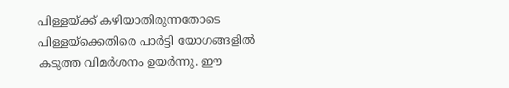പിള്ളയ്ക്ക് കഴിയാതിരുന്നതോടെ പിള്ളയ്ക്കെതിരെ പാര്‍ട്ടി യോഗങ്ങളില്‍ കടുത്ത വിമര്‍ശനം ഉയര്‍ന്നു. ഈ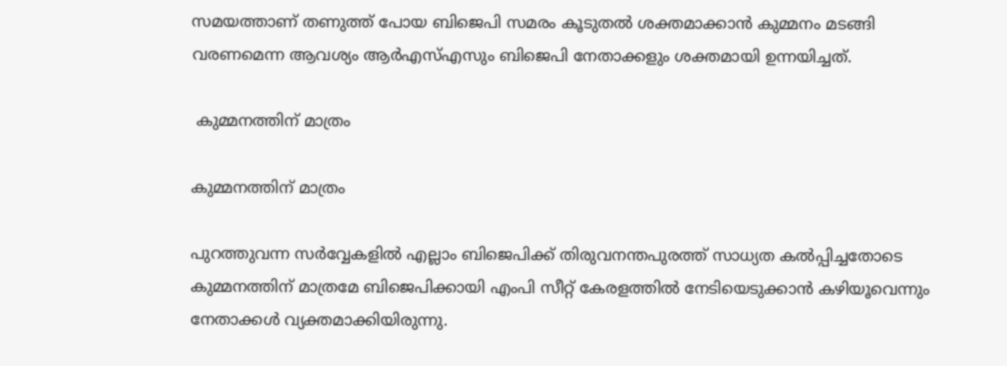സമയത്താണ് തണുത്ത് പോയ ബിജെപി സമരം കൂടുതല്‍ ശക്തമാക്കാന്‍ കുമ്മനം മടങ്ങി വരണമെന്ന ആവശ്യം ആര്‍എസ്എസും ബിജെപി നേതാക്കളും ശക്തമായി ഉന്നയിച്ചത്.

 കുമ്മനത്തിന് മാത്രം

കുമ്മനത്തിന് മാത്രം

പുറത്തുവന്ന സര്‍വ്വേകളില്‍ എല്ലാം ബിജെപിക്ക് തിരുവനന്തപുരത്ത് സാധ്യത കല്‍പ്പിച്ചതോടെ കുമ്മനത്തിന് മാത്രമേ ബിജെപിക്കായി എംപി സീറ്റ് കേരളത്തില്‍ നേടിയെടുക്കാന്‍ കഴിയൂവെന്നും നേതാക്കള്‍ വ്യക്തമാക്കിയിരുന്നു.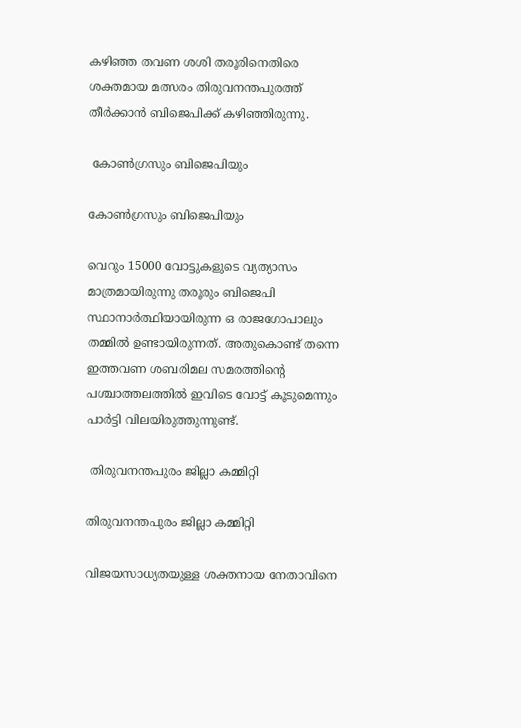കഴിഞ്ഞ തവണ ശശി തരൂരിനെതിരെ ശക്തമായ മത്സരം തിരുവനന്തപുരത്ത് തീര്‍ക്കാന്‍ ബിജെപിക്ക് കഴിഞ്ഞിരുന്നു.

 കോണ്‍ഗ്രസും ബിജെപിയും

കോണ്‍ഗ്രസും ബിജെപിയും

വെറും 15000 വോട്ടുകളുടെ വ്യത്യാസം മാത്രമായിരുന്നു തരൂരും ബിജെപി സ്ഥാനാര്‍ത്ഥിയായിരുന്ന ഒ രാജഗോപാലും തമ്മില്‍ ഉണ്ടായിരുന്നത്. അതുകൊണ്ട് തന്നെ ഇത്തവണ ശബരിമല സമരത്തിന്‍റെ പശ്ചാത്തലത്തില്‍ ഇവിടെ വോട്ട് കൂടുമെന്നും പാര്‍ട്ടി വിലയിരുത്തുന്നുണ്ട്.

 തിരുവനന്തപുരം ജില്ലാ കമ്മിറ്റി

തിരുവനന്തപുരം ജില്ലാ കമ്മിറ്റി

വിജയസാധ്യതയുള്ള ശക്തനായ നേതാവിനെ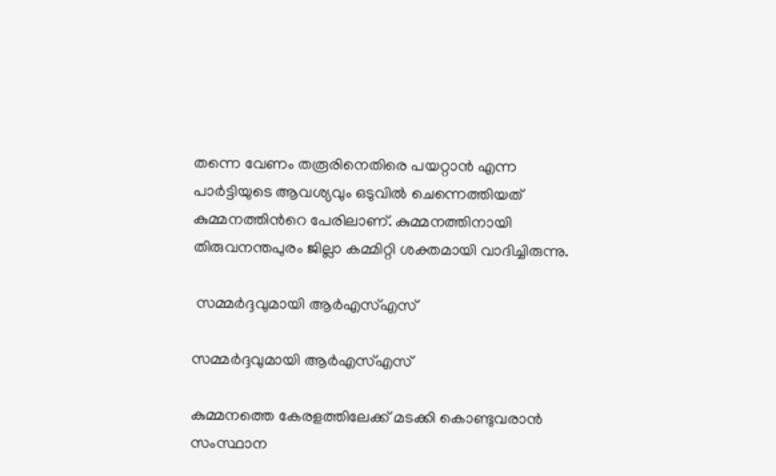തന്നെ വേണം തരൂരിനെതിരെ പയറ്റാന്‍ എന്ന പാര്‍ട്ടിയുടെ ആവശ്യവും ഒടുവില്‍ ചെന്നെത്തിയത് കുമ്മനത്തിന്‍റെ പേരിലാണ്. കുമ്മനത്തിനായി തിരുവനന്തപുരം ജില്ലാ കമ്മിറ്റി ശക്തമായി വാദിച്ചിരുന്നു.

 സമ്മര്‍ദ്ദവുമായി ആര്‍എസ്എസ്

സമ്മര്‍ദ്ദവുമായി ആര്‍എസ്എസ്

കുമ്മനത്തെ കേരളത്തിലേക്ക് മടക്കി കൊണ്ടുവരാന്‍ സംസ്ഥാന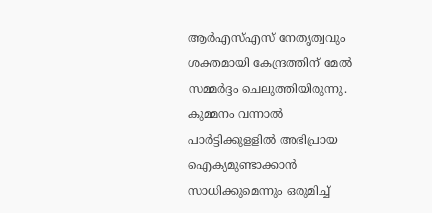ആര്‍എസ്എസ് നേതൃത്വവും ശക്തമായി കേന്ദ്രത്തിന് മേല്‍ സമ്മര്‍ദ്ദം ചെലുത്തിയിരുന്നു. കുമ്മനം വന്നാല്‍ പാര്‍ട്ടിക്കുളളില്‍ അഭിപ്രായ ഐക്യമുണ്ടാക്കാന്‍ സാധിക്കുമെന്നും ഒരുമിച്ച്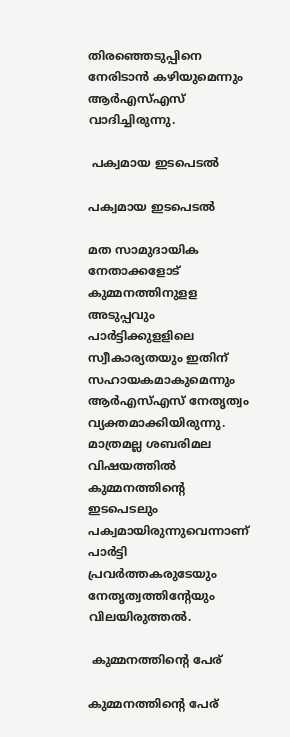തിരഞ്ഞെടുപ്പിനെ നേരിടാന്‍ കഴിയുമെന്നും ആര്‍എസ്എസ് വാദിച്ചിരുന്നു.

 പക്വമായ ഇടപെടല്‍

പക്വമായ ഇടപെടല്‍

മത സാമുദായിക നേതാക്കളോട് കുമ്മനത്തിനുളള അടുപ്പവും പാര്‍ട്ടിക്കുളളിലെ സ്വീകാര്യതയും ഇതിന് സഹായകമാകുമെന്നും ആര്‍എസ്എസ് നേതൃത്വം വ്യക്തമാക്കിയിരുന്നു. മാത്രമല്ല ശബരിമല വിഷയത്തില്‍ കുമ്മനത്തിന്‍റെ ഇടപെടലും പക്വമായിരുന്നുവെന്നാണ് പാര്‍ട്ടി പ്രവര്‍ത്തകരുടേയും നേതൃത്വത്തിന്‍റേയും വിലയിരുത്തല്‍.

 കുമ്മനത്തിന്‍റെ പേര്

കുമ്മനത്തിന്‍റെ പേര്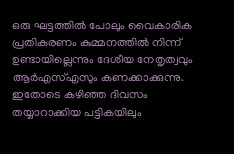ഒരു ഘട്ടത്തില്‍ പോലും വൈകാരിക പ്രതികരണം കുമ്മനത്തില്‍ നിന്ന് ഉണ്ടായില്ലെന്നും ദേശീയ നേതൃത്വവും ആര്‍എസ്എസും കണക്കാക്കുന്നു. ഇതോടെ കഴിഞ്ഞ ദിവസം തയ്യാറാക്കിയ പട്ടികയിലും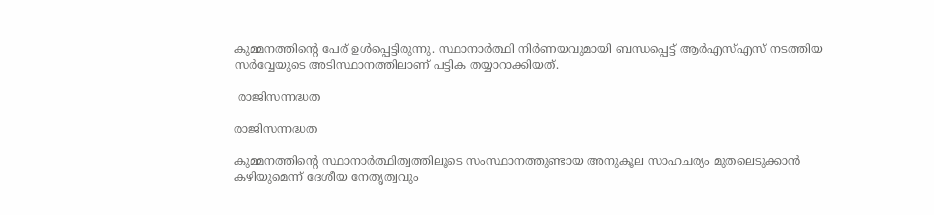കുമ്മനത്തിന്‍റെ പേര് ഉള്‍പ്പെട്ടിരുന്നു. സ്ഥാനാര്‍ത്ഥി നിര്‍ണയവുമായി ബന്ധപ്പെട്ട് ആര്‍എസ്എസ് നടത്തിയ സര്‍വ്വേയുടെ അടിസ്ഥാനത്തിലാണ് പട്ടിക തയ്യാറാക്കിയത്.

 രാജിസന്നദ്ധത

രാജിസന്നദ്ധത

കുമ്മനത്തിന്‍റെ സ്ഥാനാര്‍ത്ഥിത്വത്തിലൂടെ സംസ്ഥാനത്തുണ്ടായ അനുകൂല സാഹചര്യം മുതലെടുക്കാന്‍ കഴിയുമെന്ന് ദേശീയ നേതൃത്വവും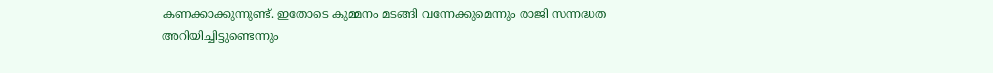കണക്കാക്കുന്നുണ്ട്. ഇതോടെ കുമ്മനം മടങ്ങി വന്നേക്കുമെന്നും രാജി സന്നദ്ധത അറിയിച്ചിട്ടുണ്ടെന്നും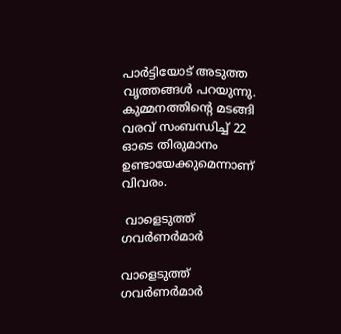പാര്‍ട്ടിയോട് അടുത്ത വൃത്തങ്ങള്‍ പറയുന്നു. കുമ്മനത്തിന്‍റെ മടങ്ങി വരവ് സംബന്ധിച്ച് 22 ഓടെ തിരുമാനം ഉണ്ടായേക്കുമെന്നാണ് വിവരം.

 വാളെടുത്ത് ഗവര്‍ണര്‍മാര്‍

വാളെടുത്ത് ഗവര്‍ണര്‍മാര്‍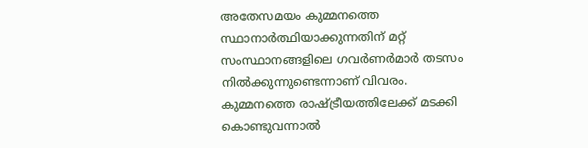അതേസമയം കുമ്മനത്തെ സ്ഥാനാര്‍ത്ഥിയാക്കുന്നതിന് മറ്റ് സംസ്ഥാനങ്ങളിലെ ഗവര്‍ണര്‍മാര്‍ തടസം നില്‍ക്കുന്നുണ്ടെന്നാണ് വിവരം. കുമ്മനത്തെ രാഷ്ട്രീയത്തിലേക്ക് മടക്കി കൊണ്ടുവന്നാല്‍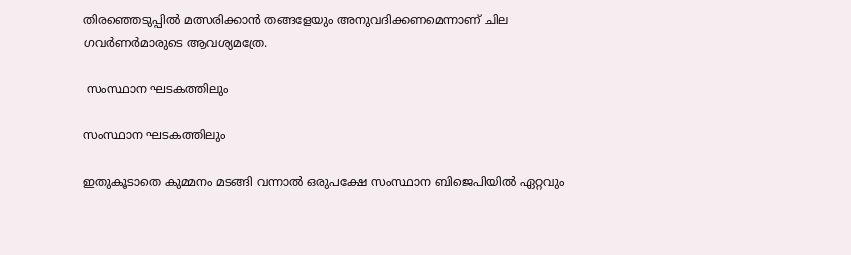തിരഞ്ഞെടുപ്പില്‍ മത്സരിക്കാന്‍ തങ്ങളേയും അനുവദിക്കണമെന്നാണ് ചില ഗവര്‍ണര്‍മാരുടെ ആവശ്യമത്രേ.

 സംസ്ഥാന ഘടകത്തിലും

സംസ്ഥാന ഘടകത്തിലും

ഇതുകൂടാതെ കുമ്മനം മടങ്ങി വന്നാല്‍ ഒരുപക്ഷേ സംസ്ഥാന ബിജെപിയില്‍ ഏറ്റവും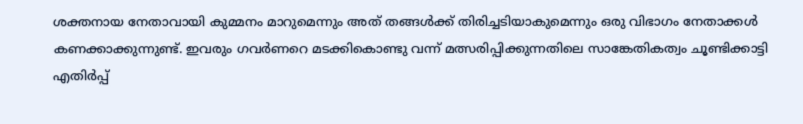ശക്തനായ നേതാവായി കുമ്മനം മാറുമെന്നും അത് തങ്ങള്‍ക്ക് തിരിച്ചടിയാകുമെന്നും ഒരു വിഭാഗം നേതാക്കള്‍ കണക്കാക്കുന്നുണ്ട്. ഇവരും ഗവര്‍ണറെ മടക്കികൊണ്ടു വന്ന് മത്സരിപ്പിക്കുന്നതിലെ സാങ്കേതികത്വം ചൂണ്ടിക്കാട്ടി എതിര്‍പ്പ്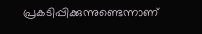പ്രകടിപ്പിക്കുന്നുണ്ടെന്നാണ്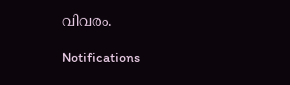വിവരം.

Notifications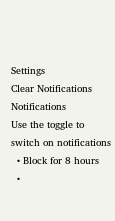Settings
Clear Notifications
Notifications
Use the toggle to switch on notifications
  • Block for 8 hours
  •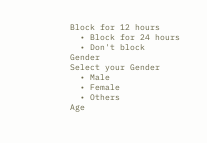Block for 12 hours
  • Block for 24 hours
  • Don't block
Gender
Select your Gender
  • Male
  • Female
  • Others
Age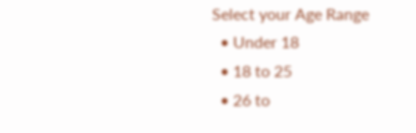Select your Age Range
  • Under 18
  • 18 to 25
  • 26 to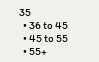35
  • 36 to 45
  • 45 to 55
  • 55+